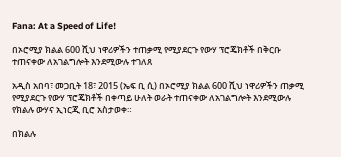Fana: At a Speed of Life!

በኦሮሚያ ክልል 600 ሺህ ነዋሪዎችን ተጠቃሚ የሚያደርጉ የውሃ ፕሮጄክቶች በቅርቡ ተጠናቀው ለአገልግሎት እንደሚውሉ ተገለጸ

አዲስ አበባ፣ መጋቢት 18፣ 2015 (ኤፍ ቢ ሲ) በኦሮሚያ ክልል 600 ሺህ ነዋሪዎችን ጠቃሚ የሚያደርጉ የውሃ ፕሮጄክቶች በቀጣይ ሁለት ወራት ተጠናቀው ለአገልግሎት እንደሚውሉ የክልሉ ውሃና ኢነርጂ ቢሮ አስታወቀ።

በክልሉ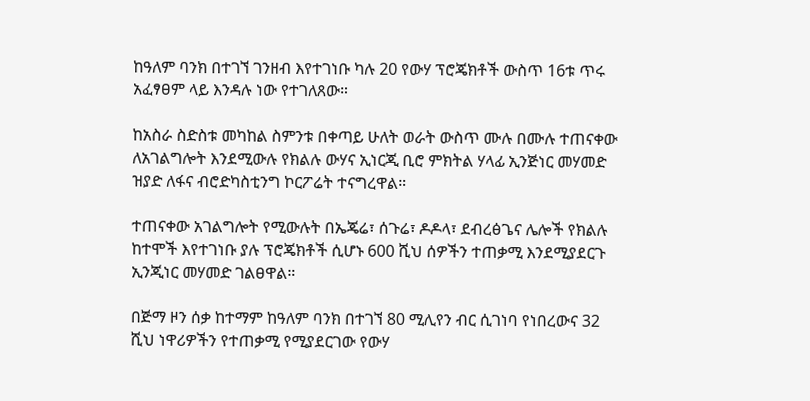ከዓለም ባንክ በተገኘ ገንዘብ እየተገነቡ ካሉ 20 የውሃ ፕሮጄክቶች ውስጥ 16ቱ ጥሩ አፈፃፀም ላይ እንዳሉ ነው የተገለጸው።

ከአስራ ስድስቱ መካከል ስምንቱ በቀጣይ ሁለት ወራት ውስጥ ሙሉ በሙሉ ተጠናቀው ለአገልግሎት እንደሚውሉ የክልሉ ውሃና ኢነርጂ ቢሮ ምክትል ሃላፊ ኢንጅነር መሃመድ ዝያድ ለፋና ብሮድካስቲንግ ኮርፖሬት ተናግረዋል።

ተጠናቀው አገልግሎት የሚውሉት በኤጄሬ፣ ሰጉሬ፣ ዶዶላ፣ ደብረፅጌና ሌሎች የክልሉ ከተሞች እየተገነቡ ያሉ ፕሮጄክቶች ሲሆኑ 600 ሺህ ሰዎችን ተጠቃሚ እንደሚያደርጉ ኢንጂነር መሃመድ ገልፀዋል።

በጅማ ዞን ሰቃ ከተማም ከዓለም ባንክ በተገኘ 80 ሚሊየን ብር ሲገነባ የነበረውና 32 ሺህ ነዋሪዎችን የተጠቃሚ የሚያደርገው የውሃ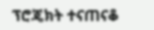ፕሮጄክት ተናጠናቆ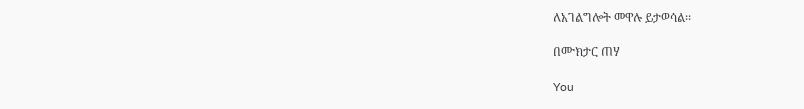ለአገልግሎት መዋሉ ይታወሳል፡፡

በሙክታር ጠሃ

You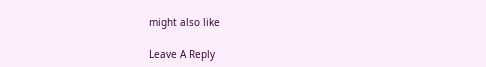might also like

Leave A Reply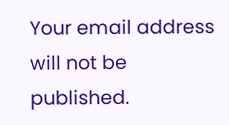Your email address will not be published.